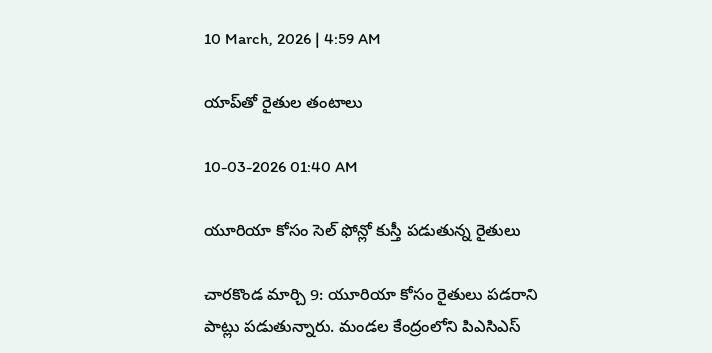10 March, 2026 | 4:59 AM

యాప్‌తో రైతుల తంటాలు

10-03-2026 01:40 AM

యూరియా కోసం సెల్ ఫోన్లో కుస్తీ పడుతున్న రైతులు

చారకొండ మార్చి 9: యూరియా కోసం రైతులు పడరాని పాట్లు పడుతున్నారు. మండల కేంద్రంలోని పిఎసిఎస్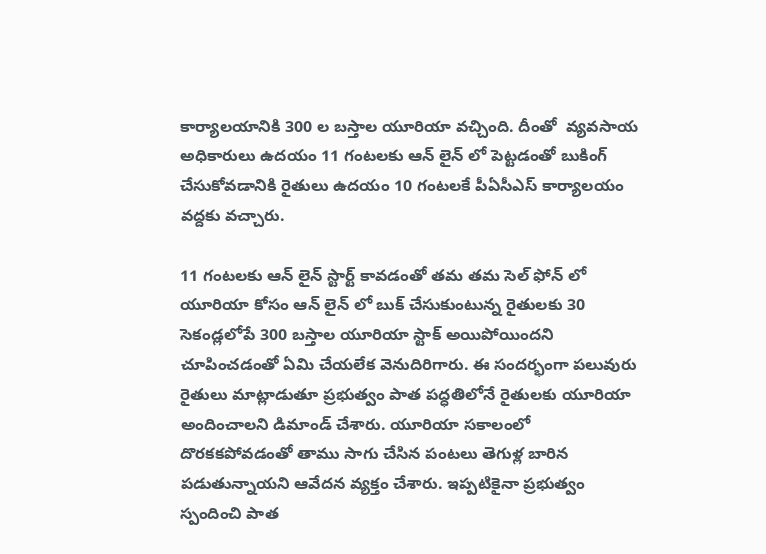కార్యాలయానికి 300 ల బస్తాల యూరియా వచ్చింది. దీంతో  వ్యవసాయ అధికారులు ఉదయం 11 గంటలకు ఆన్ లైన్ లో పెట్టడంతో బుకింగ్ చేసుకోవడానికి రైతులు ఉదయం 10 గంటలకే పీఏసీఎస్ కార్యాలయం వద్దకు వచ్చారు.

11 గంటలకు ఆన్ లైన్ స్టార్ట్ కావడంతో తమ తమ సెల్ ఫోన్ లో యూరియా కోసం ఆన్ లైన్ లో బుక్ చేసుకుంటున్న రైతులకు 30 సెకండ్లలోపే 300 బస్తాల యూరియా స్టాక్ అయిపోయిందని చూపించడంతో ఏమి చేయలేక వెనుదిరిగారు. ఈ సందర్భంగా పలువురు రైతులు మాట్లాడుతూ ప్రభుత్వం పాత పద్ధతిలోనే రైతులకు యూరియా అందించాలని డిమాండ్ చేశారు. యూరియా సకాలంలో దొరకకపోవడంతో తాము సాగు చేసిన పంటలు తెగుళ్ల బారిన పడుతున్నాయని ఆవేదన వ్యక్తం చేశారు. ఇప్పటికైనా ప్రభుత్వం స్పందించి పాత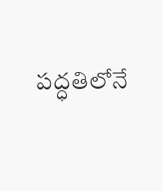పద్ధతిలోనే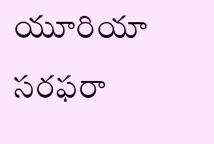యూరియా సరఫరా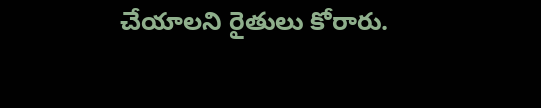చేయాలని రైతులు కోరారు.